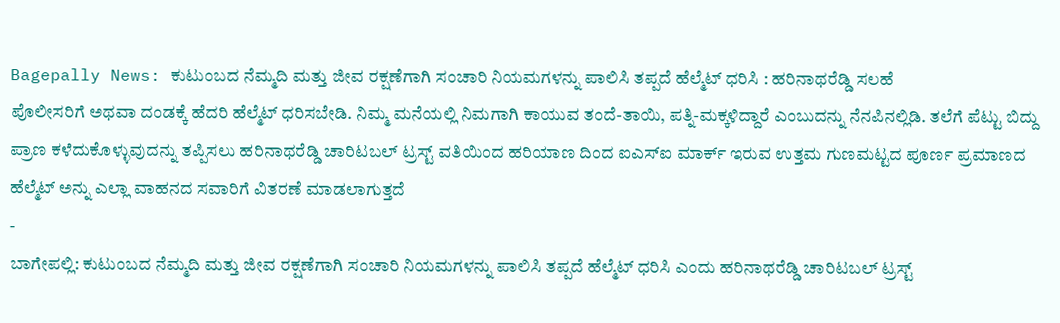Bagepally News: ಕುಟುಂಬದ ನೆಮ್ಮದಿ ಮತ್ತು ಜೀವ ರಕ್ಷಣೆಗಾಗಿ ಸಂಚಾರಿ ನಿಯಮಗಳನ್ನು ಪಾಲಿಸಿ ತಪ್ಪದೆ ಹೆಲ್ಮೆಟ್ ಧರಿಸಿ : ಹರಿನಾಥರೆಡ್ಡಿ ಸಲಹೆ
ಪೊಲೀಸರಿಗೆ ಅಥವಾ ದಂಡಕ್ಕೆ ಹೆದರಿ ಹೆಲ್ಮೆಟ್ ಧರಿಸಬೇಡಿ. ನಿಮ್ಮ ಮನೆಯಲ್ಲಿ ನಿಮಗಾಗಿ ಕಾಯುವ ತಂದೆ-ತಾಯಿ, ಪತ್ನಿ-ಮಕ್ಕಳಿದ್ದಾರೆ ಎಂಬುದನ್ನು ನೆನಪಿನಲ್ಲಿಡಿ. ತಲೆಗೆ ಪೆಟ್ಟು ಬಿದ್ದು ಪ್ರಾಣ ಕಳೆದುಕೊಳ್ಳುವುದನ್ನು ತಪ್ಪಿಸಲು ಹರಿನಾಥರೆಡ್ಡಿ ಚಾರಿಟಬಲ್ ಟ್ರಸ್ಟ್ ವತಿಯಿಂದ ಹರಿಯಾಣ ದಿಂದ ಐಎಸ್ಐ ಮಾರ್ಕ್ ಇರುವ ಉತ್ತಮ ಗುಣಮಟ್ಟದ ಪೂರ್ಣ ಪ್ರಮಾಣದ ಹೆಲ್ಮೆಟ್ ಅನ್ನು ಎಲ್ಲಾ ವಾಹನದ ಸವಾರಿಗೆ ವಿತರಣೆ ಮಾಡಲಾಗುತ್ತದೆ
-
ಬಾಗೇಪಲ್ಲಿ: ಕುಟುಂಬದ ನೆಮ್ಮದಿ ಮತ್ತು ಜೀವ ರಕ್ಷಣೆಗಾಗಿ ಸಂಚಾರಿ ನಿಯಮಗಳನ್ನು ಪಾಲಿಸಿ ತಪ್ಪದೆ ಹೆಲ್ಮೆಟ್ ಧರಿಸಿ ಎಂದು ಹರಿನಾಥರೆಡ್ಡಿ ಚಾರಿಟಬಲ್ ಟ್ರಸ್ಟ್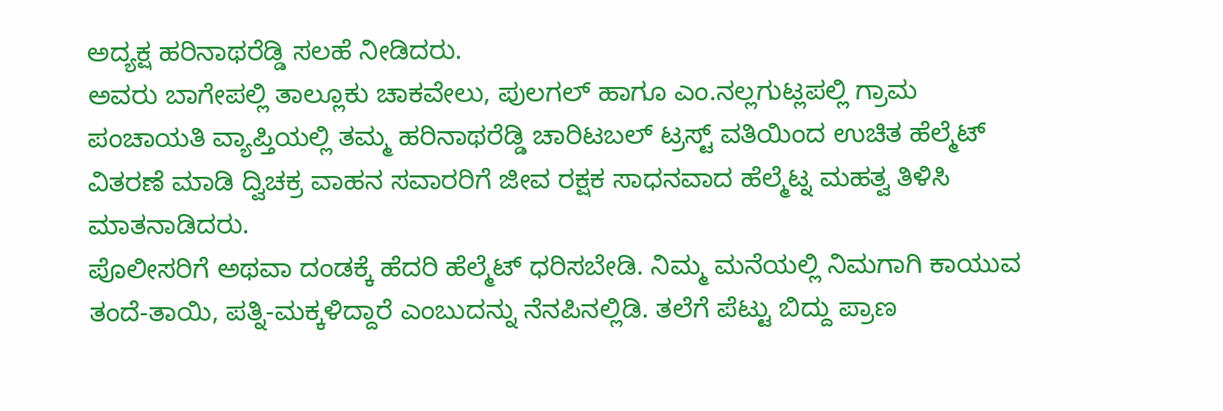ಅದ್ಯಕ್ಷ ಹರಿನಾಥರೆಡ್ಡಿ ಸಲಹೆ ನೀಡಿದರು.
ಅವರು ಬಾಗೇಪಲ್ಲಿ ತಾಲ್ಲೂಕು ಚಾಕವೇಲು, ಪುಲಗಲ್ ಹಾಗೂ ಎಂ.ನಲ್ಲಗುಟ್ಲಪಲ್ಲಿ ಗ್ರಾಮ ಪಂಚಾಯತಿ ವ್ಯಾಪ್ತಿಯಲ್ಲಿ ತಮ್ಮ ಹರಿನಾಥರೆಡ್ಡಿ ಚಾರಿಟಬಲ್ ಟ್ರಸ್ಟ್ ವತಿಯಿಂದ ಉಚಿತ ಹೆಲ್ಮೆಟ್ ವಿತರಣೆ ಮಾಡಿ ದ್ವಿಚಕ್ರ ವಾಹನ ಸವಾರರಿಗೆ ಜೀವ ರಕ್ಷಕ ಸಾಧನವಾದ ಹೆಲ್ಮೆಟ್ನ ಮಹತ್ವ ತಿಳಿಸಿ ಮಾತನಾಡಿದರು.
ಪೊಲೀಸರಿಗೆ ಅಥವಾ ದಂಡಕ್ಕೆ ಹೆದರಿ ಹೆಲ್ಮೆಟ್ ಧರಿಸಬೇಡಿ. ನಿಮ್ಮ ಮನೆಯಲ್ಲಿ ನಿಮಗಾಗಿ ಕಾಯುವ ತಂದೆ-ತಾಯಿ, ಪತ್ನಿ-ಮಕ್ಕಳಿದ್ದಾರೆ ಎಂಬುದನ್ನು ನೆನಪಿನಲ್ಲಿಡಿ. ತಲೆಗೆ ಪೆಟ್ಟು ಬಿದ್ದು ಪ್ರಾಣ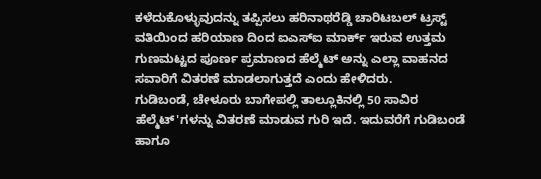ಕಳೆದುಕೊಳ್ಳುವುದನ್ನು ತಪ್ಪಿಸಲು ಹರಿನಾಥರೆಡ್ಡಿ ಚಾರಿಟಬಲ್ ಟ್ರಸ್ಟ್ ವತಿಯಿಂದ ಹರಿಯಾಣ ದಿಂದ ಐಎಸ್ಐ ಮಾರ್ಕ್ ಇರುವ ಉತ್ತಮ ಗುಣಮಟ್ಟದ ಪೂರ್ಣ ಪ್ರಮಾಣದ ಹೆಲ್ಮೆಟ್ ಅನ್ನು ಎಲ್ಲಾ ವಾಹನದ ಸವಾರಿಗೆ ವಿತರಣೆ ಮಾಡಲಾಗುತ್ತದೆ ಎಂದು ಹೇಳಿದರು.
ಗುಡಿಬಂಡೆ, ಚೇಳೂರು ಬಾಗೇಪಲ್ಲಿ ತಾಲ್ಲೂಕಿನಲ್ಲಿ 50 ಸಾವಿರ ಹೆಲ್ಮೆಟ್'ಗಳನ್ನು ವಿತರಣೆ ಮಾಡುವ ಗುರಿ ಇದೆ. ಇದುವರೆಗೆ ಗುಡಿಬಂಡೆ ಹಾಗೂ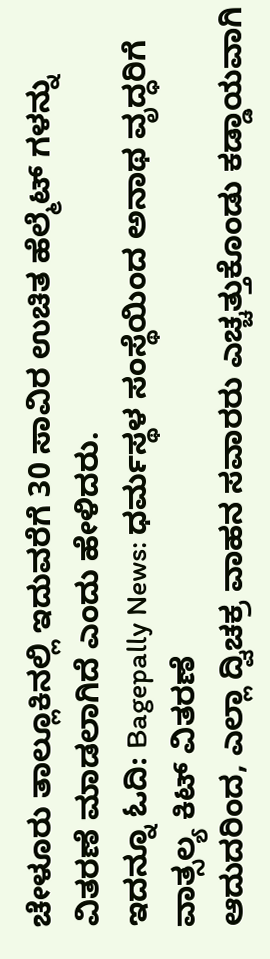ಚೇಳೂರು ತಾಲ್ಲೂಕಿನಲ್ಲಿ ಇದುವರೆಗೆ 30 ಸಾವಿರ ಉಚಿತ ಹೆಲ್ಮೆಟ್ ಗಳನ್ನು ವಿತರಣೆ ಮಾಡಲಾಗಿದೆ ಎಂದು ಹೇಳಿದರು.
ಇದನ್ನೂ ಓದಿ: Bagepally News: ಧರ್ಮಸ್ಥಳ ಸಂಸ್ಥೆಯಿಂದ ಅನಾಥ ವೃದ್ಧರಿಗೆ ವಾತ್ಸಲ್ಯ ಕಿಟ್ ವಿತರಣೆ
ಆದುದರಿಂದ, ಎಲ್ಲಾ ದ್ವಿಚಕ್ರ ವಾಹನ ಸವಾರರು ಎಚ್ಚತ್ತುಕೊಂಡು ಕಡ್ಡಾಯವಾಗಿ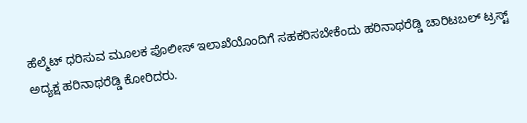ಹೆಲ್ಮೆಟ್ ಧರಿಸುವ ಮೂಲಕ ಪೊಲೀಸ್ ಇಲಾಖೆಯೊಂದಿಗೆ ಸಹಕರಿಸಬೇಕೆಂದು ಹರಿನಾಥರೆಡ್ಡಿ ಚಾರಿಟಬಲ್ ಟ್ರಸ್ಟ್ ಅದ್ಯಕ್ಷ ಹರಿನಾಥರೆಡ್ಡಿ ಕೋರಿದರು.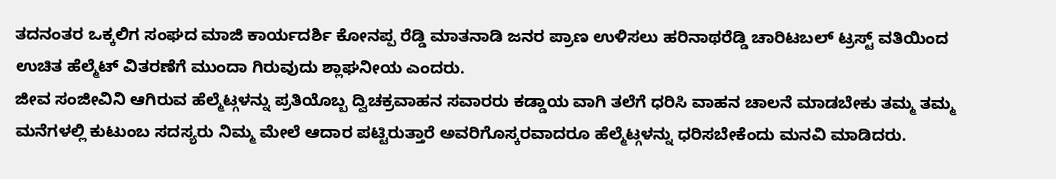ತದನಂತರ ಒಕ್ಕಲಿಗ ಸಂಘದ ಮಾಜಿ ಕಾರ್ಯದರ್ಶಿ ಕೋನಪ್ಪ ರೆಡ್ಡಿ ಮಾತನಾಡಿ ಜನರ ಪ್ರಾಣ ಉಳಿಸಲು ಹರಿನಾಥರೆಡ್ಡಿ ಚಾರಿಟಬಲ್ ಟ್ರಸ್ಟ್ ವತಿಯಿಂದ ಉಚಿತ ಹೆಲ್ಮೆಟ್ ವಿತರಣೆಗೆ ಮುಂದಾ ಗಿರುವುದು ಶ್ಲಾಘನೀಯ ಎಂದರು.
ಜೀವ ಸಂಜೀವಿನಿ ಆಗಿರುವ ಹೆಲ್ಮೆಟ್ಗಳನ್ನು ಪ್ರತಿಯೊಬ್ಬ ದ್ವಿಚಕ್ರವಾಹನ ಸವಾರರು ಕಡ್ಡಾಯ ವಾಗಿ ತಲೆಗೆ ಧರಿಸಿ ವಾಹನ ಚಾಲನೆ ಮಾಡಬೇಕು ತಮ್ಮ ತಮ್ಮ ಮನೆಗಳಲ್ಲಿ ಕುಟುಂಬ ಸದಸ್ಯರು ನಿಮ್ಮ ಮೇಲೆ ಆದಾರ ಪಟ್ಟಿರುತ್ತಾರೆ ಅವರಿಗೊಸ್ಕರವಾದರೂ ಹೆಲ್ಮೆಟ್ಗಳನ್ನು ಧರಿಸಬೇಕೆಂದು ಮನವಿ ಮಾಡಿದರು.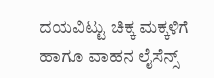ದಯವಿಟ್ಟು ಚಿಕ್ಕ ಮಕ್ಕಳಿಗೆ ಹಾಗೂ ವಾಹನ ಲೈಸೆನ್ಸ್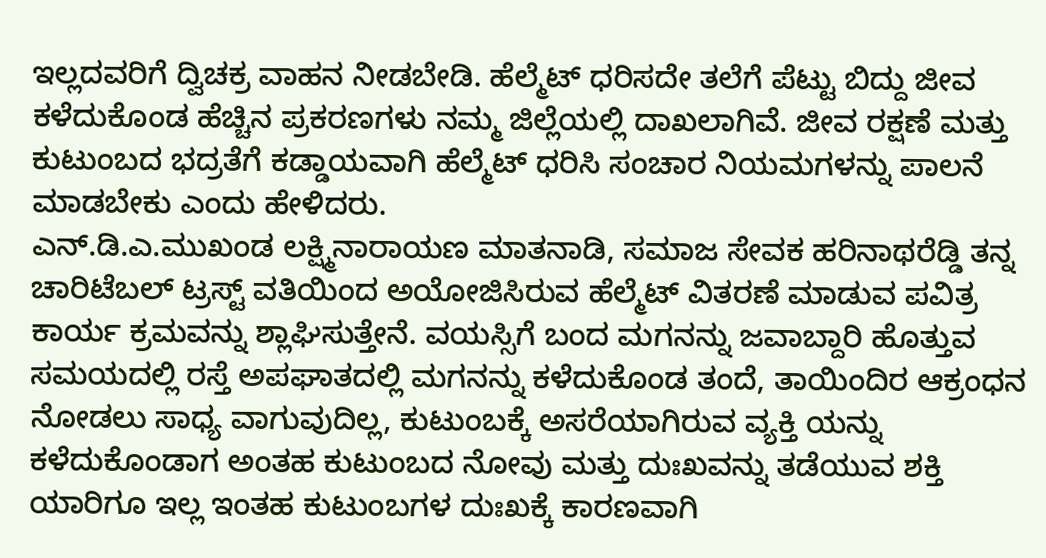ಇಲ್ಲದವರಿಗೆ ದ್ವಿಚಕ್ರ ವಾಹನ ನೀಡಬೇಡಿ. ಹೆಲ್ಮೆಟ್ ಧರಿಸದೇ ತಲೆಗೆ ಪೆಟ್ಟು ಬಿದ್ದು ಜೀವ ಕಳೆದುಕೊಂಡ ಹೆಚ್ಚಿನ ಪ್ರಕರಣಗಳು ನಮ್ಮ ಜಿಲ್ಲೆಯಲ್ಲಿ ದಾಖಲಾಗಿವೆ. ಜೀವ ರಕ್ಷಣೆ ಮತ್ತು ಕುಟುಂಬದ ಭದ್ರತೆಗೆ ಕಡ್ಡಾಯವಾಗಿ ಹೆಲ್ಮೆಟ್ ಧರಿಸಿ ಸಂಚಾರ ನಿಯಮಗಳನ್ನು ಪಾಲನೆ ಮಾಡಬೇಕು ಎಂದು ಹೇಳಿದರು.
ಎನ್.ಡಿ.ಎ.ಮುಖಂಡ ಲಕ್ಷ್ಮಿನಾರಾಯಣ ಮಾತನಾಡಿ, ಸಮಾಜ ಸೇವಕ ಹರಿನಾಥರೆಡ್ಡಿ ತನ್ನ ಚಾರಿಟೆಬಲ್ ಟ್ರಸ್ಟ್ ವತಿಯಿಂದ ಅಯೋಜಿಸಿರುವ ಹೆಲ್ಮೆಟ್ ವಿತರಣೆ ಮಾಡುವ ಪವಿತ್ರ ಕಾರ್ಯ ಕ್ರಮವನ್ನು ಶ್ಲಾಘಿಸುತ್ತೇನೆ. ವಯಸ್ಸಿಗೆ ಬಂದ ಮಗನನ್ನು ಜವಾಬ್ದಾರಿ ಹೊತ್ತುವ ಸಮಯದಲ್ಲಿ ರಸ್ತೆ ಅಪಘಾತದಲ್ಲಿ ಮಗನನ್ನು ಕಳೆದುಕೊಂಡ ತಂದೆ, ತಾಯಿಂದಿರ ಆಕ್ರಂಧನ ನೋಡಲು ಸಾಧ್ಯ ವಾಗುವುದಿಲ್ಲ, ಕುಟುಂಬಕ್ಕೆ ಅಸರೆಯಾಗಿರುವ ವ್ಯಕ್ತಿ ಯನ್ನು ಕಳೆದುಕೊಂಡಾಗ ಅಂತಹ ಕುಟುಂಬದ ನೋವು ಮತ್ತು ದುಃಖವನ್ನು ತಡೆಯುವ ಶಕ್ತಿ ಯಾರಿಗೂ ಇಲ್ಲ ಇಂತಹ ಕುಟುಂಬಗಳ ದುಃಖಕ್ಕೆ ಕಾರಣವಾಗಿ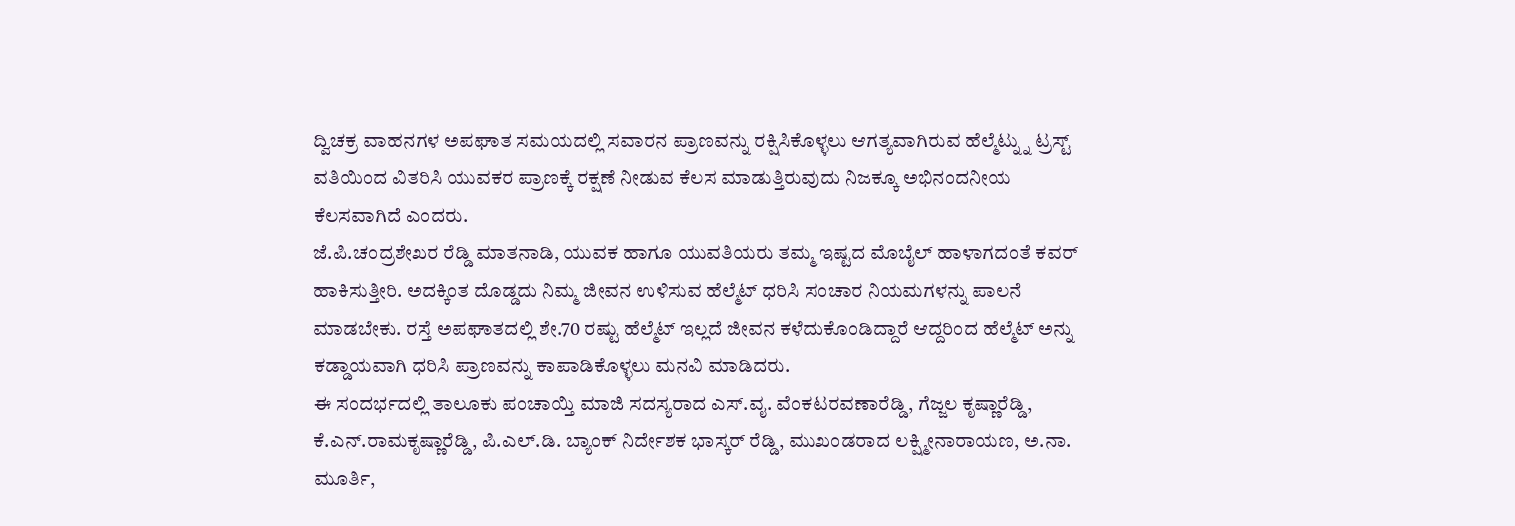ದ್ವಿಚಕ್ರ ವಾಹನಗಳ ಅಪಘಾತ ಸಮಯದಲ್ಲಿ ಸವಾರನ ಪ್ರಾಣವನ್ನು ರಕ್ಷಿಸಿಕೊಳ್ಳಲು ಆಗತ್ಯವಾಗಿರುವ ಹೆಲ್ಮೆಟ್ನ್ನು ಟ್ರಸ್ಟ್ ವತಿಯಿಂದ ವಿತರಿಸಿ ಯುವಕರ ಪ್ರಾಣಕ್ಕೆ ರಕ್ಷಣೆ ನೀಡುವ ಕೆಲಸ ಮಾಡುತ್ತಿರುವುದು ನಿಜಕ್ಕೂ ಅಭಿನಂದನೀಯ ಕೆಲಸವಾಗಿದೆ ಎಂದರು.
ಜೆ.ಪಿ.ಚಂದ್ರಶೇಖರ ರೆಡ್ಡಿ ಮಾತನಾಡಿ, ಯುವಕ ಹಾಗೂ ಯುವತಿಯರು ತಮ್ಮ ಇಷ್ಟದ ಮೊಬೈಲ್ ಹಾಳಾಗದಂತೆ ಕವರ್ ಹಾಕಿಸುತ್ತೀರಿ. ಅದಕ್ಕಿಂತ ದೊಡ್ಡದು ನಿಮ್ಮ ಜೀವನ ಉಳಿಸುವ ಹೆಲ್ಮೆಟ್ ಧರಿಸಿ ಸಂಚಾರ ನಿಯಮಗಳನ್ನು ಪಾಲನೆ ಮಾಡಬೇಕು. ರಸ್ತೆ ಅಪಘಾತದಲ್ಲಿ ಶೇ.70 ರಷ್ಟು ಹೆಲ್ಮೆಟ್ ಇಲ್ಲದೆ ಜೀವನ ಕಳೆದುಕೊಂಡಿದ್ದಾರೆ ಆದ್ದರಿಂದ ಹೆಲ್ಮೆಟ್ ಅನ್ನು ಕಡ್ಡಾಯವಾಗಿ ಧರಿಸಿ ಪ್ರಾಣವನ್ನು ಕಾಪಾಡಿಕೊಳ್ಳಲು ಮನವಿ ಮಾಡಿದರು.
ಈ ಸಂದರ್ಭದಲ್ಲಿ ತಾಲೂಕು ಪಂಚಾಯ್ತಿ ಮಾಜಿ ಸದಸ್ಯರಾದ ಎಸ್.ವೖ. ವೆಂಕಟರವಣಾರೆಡ್ಡಿ, ಗೆಜ್ಜಲ ಕೃಷ್ಣಾರೆಡ್ಡಿ, ಕೆ.ಎನ್.ರಾಮಕೃಷ್ಣಾರೆಡ್ಡಿ, ಪಿ.ಎಲ್.ಡಿ. ಬ್ಯಾಂಕ್ ನಿರ್ದೇಶಕ ಭಾಸ್ಕರ್ ರೆಡ್ಡಿ, ಮುಖಂಡರಾದ ಲಕ್ಷ್ಮೀನಾರಾಯಣ, ಅ.ನಾ. ಮೂರ್ತಿ,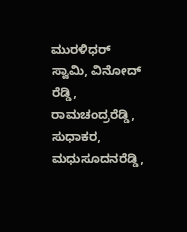ಮುರಳಿಧರ್ ಸ್ವಾಮಿ, ವಿನೋದ್ ರೆಡ್ಡಿ, ರಾಮಚಂದ್ರರೆಡ್ಡಿ, ಸುಧಾಕರ, ಮಧುಸೂದನರೆಡ್ಡಿ,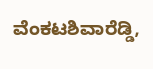ವೆಂಕಟಶಿವಾರೆಡ್ಡಿ,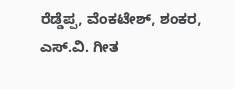ರೆಡ್ಡೆಪ್ಪ, ವೆಂಕಟೇಶ್, ಶಂಕರ, ಎಸ್.ವಿ. ಗೀತ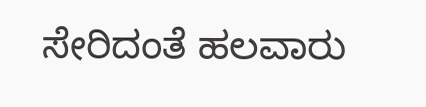ಸೇರಿದಂತೆ ಹಲವಾರು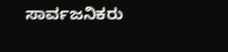ಸಾರ್ವಜನಿಕರು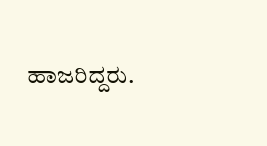ಹಾಜರಿದ್ದರು.